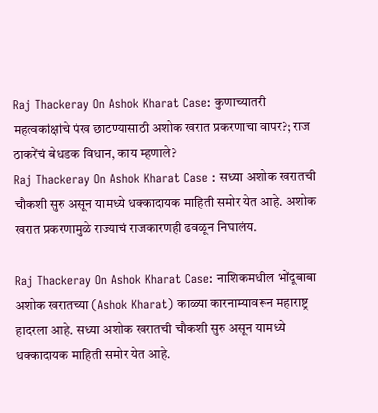Raj Thackeray On Ashok Kharat Case: कुणाच्यातरी महत्वकांक्षांचे पंख छाटण्यासाठी अशोक खरात प्रकरणाचा वापर?; राज ठाकरेंचं बेधडक विधान, काय म्हणाले?
Raj Thackeray On Ashok Kharat Case : सध्या अशोक खरातची चौकशी सुरु असून यामध्ये धक्कादायक माहिती समोर येत आहे. अशोक खरात प्रकरणामुळे राज्याचं राजकारणही ढवळून निघालंय.

Raj Thackeray On Ashok Kharat Case: नाशिकमधील भोंदूबाबा अशोक खरातच्या (Ashok Kharat) काळ्या कारनाम्यावरून महाराष्ट्र हादरला आहे. सध्या अशोक खरातची चौकशी सुरु असून यामध्ये धक्कादायक माहिती समोर येत आहे.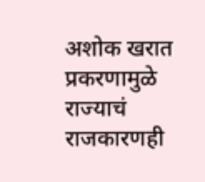अशोक खरात प्रकरणामुळे राज्याचं राजकारणही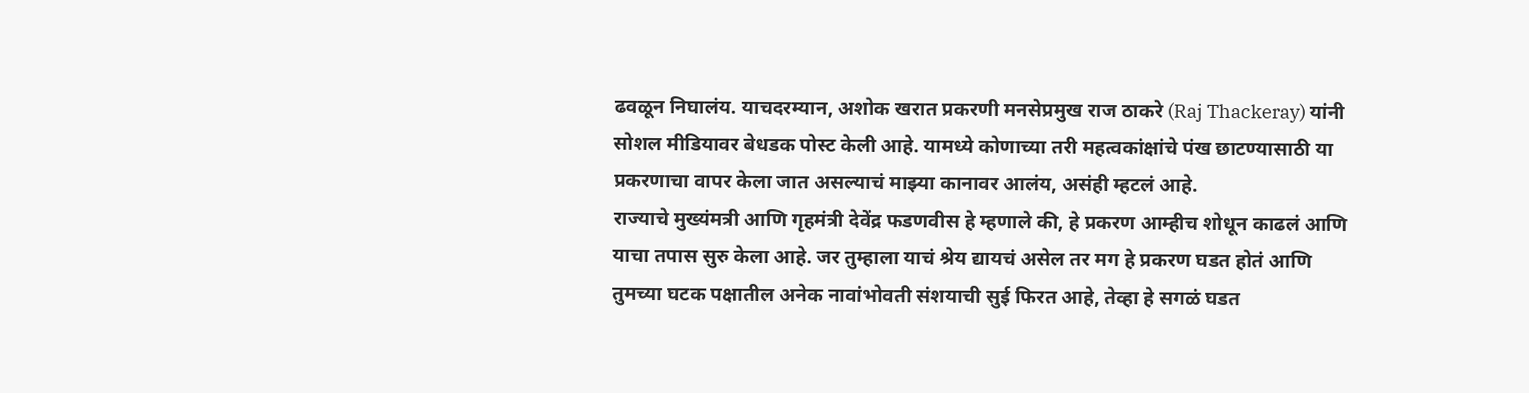ढवळून निघालंय. याचदरम्यान, अशोक खरात प्रकरणी मनसेप्रमुख राज ठाकरे (Raj Thackeray) यांनी सोशल मीडियावर बेधडक पोस्ट केली आहे. यामध्ये कोणाच्या तरी महत्वकांक्षांचे पंख छाटण्यासाठी या प्रकरणाचा वापर केला जात असल्याचं माझ्या कानावर आलंय, असंही म्हटलं आहे.
राज्याचे मुख्यंमत्री आणि गृहमंत्री देवेंद्र फडणवीस हे म्हणाले की, हे प्रकरण आम्हीच शोधून काढलं आणि याचा तपास सुरु केला आहे. जर तुम्हाला याचं श्रेय द्यायचं असेल तर मग हे प्रकरण घडत होतं आणि तुमच्या घटक पक्षातील अनेक नावांभोवती संशयाची सुई फिरत आहे, तेव्हा हे सगळं घडत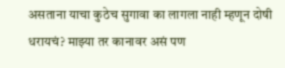असताना याचा कुठेच सुगावा का लागला नाही म्हणून दोषी धरायचं? माझ्या तर कानावर असं पण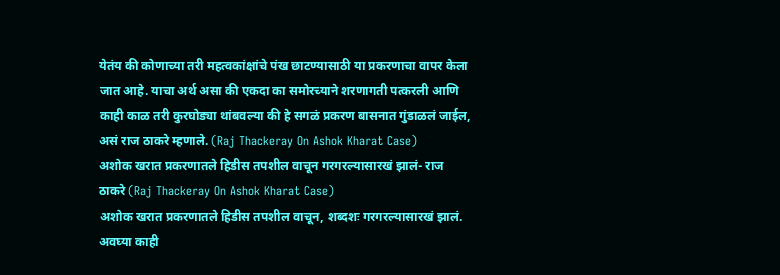येतंय की कोणाच्या तरी महत्वकांक्षांचे पंख छाटण्यासाठी या प्रकरणाचा वापर केला जात आहे. याचा अर्थ असा की एकदा का समोरच्याने शरणागती पत्करली आणि काही काळ तरी कुरघोड्या थांबवल्या की हे सगळं प्रकरण बासनात गुंडाळलं जाईल, असं राज ठाकरे म्हणाले. (Raj Thackeray On Ashok Kharat Case)
अशोक खरात प्रकरणातले हिडीस तपशील वाचून गरगरल्यासारखं झालं- राज ठाकरे (Raj Thackeray On Ashok Kharat Case)
अशोक खरात प्रकरणातले हिडीस तपशील वाचून, शब्दशः गरगरल्यासारखं झालं. अवघ्या काही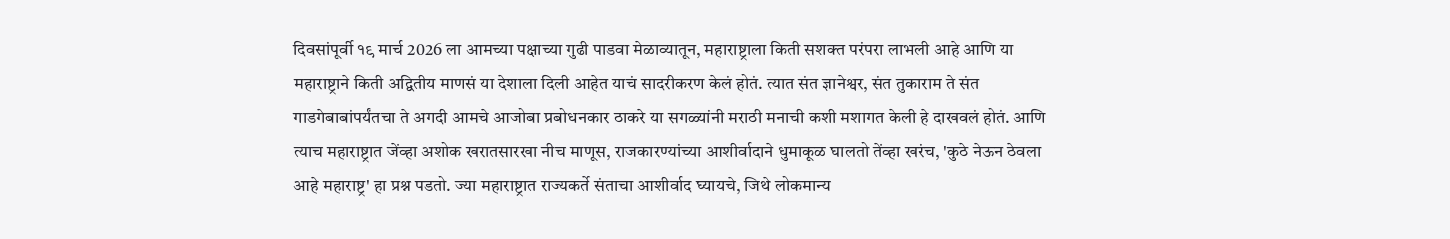दिवसांपूर्वी १९ मार्च 2026 ला आमच्या पक्षाच्या गुढी पाडवा मेळाव्यातून, महाराष्ट्राला किती सशक्त परंपरा लाभली आहे आणि या महाराष्ट्राने किती अद्वितीय माणसं या देशाला दिली आहेत याचं सादरीकरण केलं होतं. त्यात संत ज्ञानेश्वर, संत तुकाराम ते संत गाडगेबाबांपर्यंतचा ते अगदी आमचे आजोबा प्रबोधनकार ठाकरे या सगळ्यांनी मराठी मनाची कशी मशागत केली हे दाखवलं होतं. आणि त्याच महाराष्ट्रात जेंव्हा अशोक खरातसारखा नीच माणूस, राजकारण्यांच्या आशीर्वादाने धुमाकूळ घालतो तेंव्हा खरंच, 'कुठे नेऊन ठेवला आहे महाराष्ट्र' हा प्रश्न पडतो. ज्या महाराष्ट्रात राज्यकर्ते संताचा आशीर्वाद घ्यायचे, जिथे लोकमान्य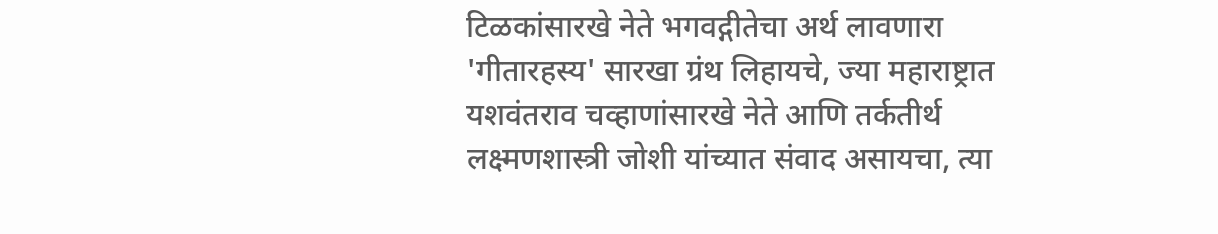टिळकांसारखे नेते भगवद्गीतेचा अर्थ लावणारा 'गीतारहस्य' सारखा ग्रंथ लिहायचे, ज्या महाराष्ट्रात यशवंतराव चव्हाणांसारखे नेते आणि तर्कतीर्थ लक्ष्मणशास्त्री जोशी यांच्यात संवाद असायचा, त्या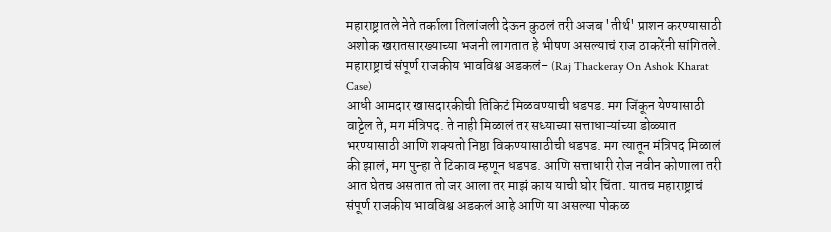महाराष्ट्रातले नेते तर्काला तिलांजली देऊन कुठलं तरी अजब 'तीर्थ' प्राशन करण्यासाठी अशोक खरातसारख्याच्या भजनी लागतात हे भीषण असल्याचं राज ठाकरेंनी सांगितले.
महाराष्ट्राचं संपूर्ण राजकीय भावविश्व अडकलं- (Raj Thackeray On Ashok Kharat Case)
आधी आमदार खासदारकीची तिकिटं मिळवण्याची धडपड. मग जिंकून येण्यासाठी वाट्टेल ते, मग मंत्रिपद. ते नाही मिळालं तर सध्याच्या सत्ताधाऱ्यांच्या डोळ्यात भरण्यासाठी आणि शक्यतो निष्ठा विकण्यासाठीची धडपड. मग त्यातून मंत्रिपद मिळालं की झालं, मग पुन्हा ते टिकाव म्हणून धडपड. आणि सत्ताधारी रोज नवीन कोणाला तरी आत घेतच असतात तो जर आला तर माझं काय याची घोर चिंता. यातच महाराष्ट्राचं संपूर्ण राजकीय भावविश्व अडकलं आहे आणि या असल्या पोकळ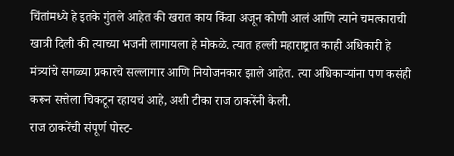चिंतांमध्ये हे इतके गुंतले आहेत की खरात काय किंवा अजून कोणी आलं आणि त्याने चमत्काराची खात्री दिली की त्याच्या भजनी लागायला हे मोकळे. त्यात हल्ली महाराष्ट्रात काही अधिकारी हे मंत्र्यांचे सगळ्या प्रकारचे सल्लागार आणि नियोजनकार झाले आहेत. त्या अधिकाऱ्यांना पण कसंही करून सत्तेला चिकटून रहायचं आहे, अशी टीका राज ठाकरेंनी केली.
राज ठाकरेंची संपूर्ण पोस्ट-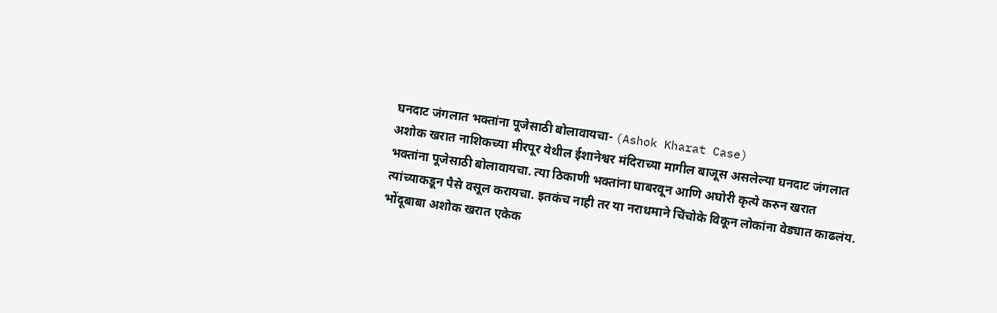घनदाट जंगलात भक्तांना पूजेसाठी बोलावायचा- (Ashok Kharat Case)
अशोक खरात नाशिकच्या मीरपूर येथील ईशानेश्वर मंदिराच्या मागील बाजूस असलेल्या घनदाट जंगलात भक्तांना पूजेसाठी बोलावायचा. त्या ठिकाणी भक्तांना घाबरवून आणि अघोरी कृत्ये करुन खरात त्यांच्याकडून पैसे वसूल करायचा. इतकंच नाही तर या नराधमाने चिंचोके विकून लोकांना वेड्यात काढलंय. भोंदूबाबा अशोक खरात एकेक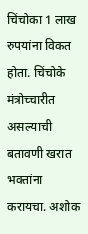चिंचोका 1 लाख रुपयांना विकत होता. चिंचोके मंत्रोच्चारीत असल्याची बतावणी खरात भक्तांना करायचा. अशोक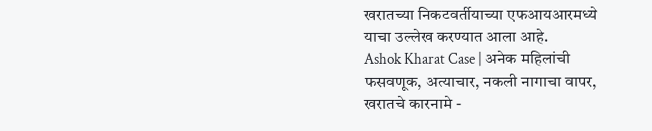खरातच्या निकटवर्तीयाच्या एफआयआरमध्ये याचा उल्लेख करण्यात आला आहे.
Ashok Kharat Case | अनेक महिलांची फसवणूक, अत्याचार, नकली नागाचा वापर, खरातचे कारनामे -